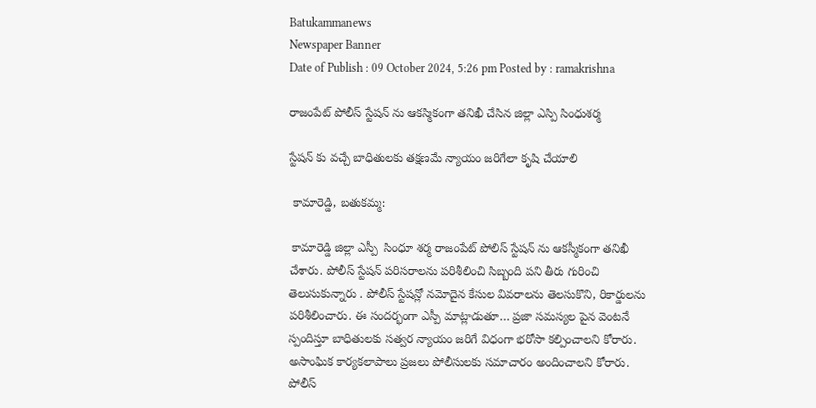Batukammanews
Newspaper Banner
Date of Publish : 09 October 2024, 5:26 pm Posted by : ramakrishna

రాజంపేట్ పోలీస్ స్టేషన్ ను ఆకస్మికంగా తనిఖీ చేసిన జిల్లా ఎస్పి సింధుశర్మ

స్టేషన్ కు వచ్చే బాధితులకు తక్షణమే న్యాయం జరిగేలా కృషి చేయాలి

 కామారెడ్డి, బతుకమ్మ:

 కామారెడ్డి జిల్లా ఎస్పీ  సింధూ శర్మ రాజంపేట్ పోలిస్ స్టేషన్ ను ఆకస్మీకంగా తనిఖీ చేశారు. పోలీస్ స్టేషన్ పరిసరాలను పరిశీలించి సిబ్బంది పని తీరు గురించి తెలుసుకున్నారు . పోలీస్ స్టేషన్లో నమోదైన కేసుల వివరాలను తెలసుకొని, రికార్డులను పరిశీలించారు. ఈ సందర్భంగా ఎస్పీ మాట్లాడుతూ… ప్రజా సమస్యల పైన వెంటనే స్పందిస్తూ బాధితులకు సత్వర న్యాయం జరిగే విధంగా భరోసా కల్పించాలని కోరారు. అసాంఘిక కార్యకలాపాలు ప్రజలు పోలీసులకు సమాచారం అందించాలని కోరారు. పోలీస్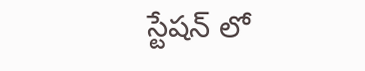స్టేషన్ లో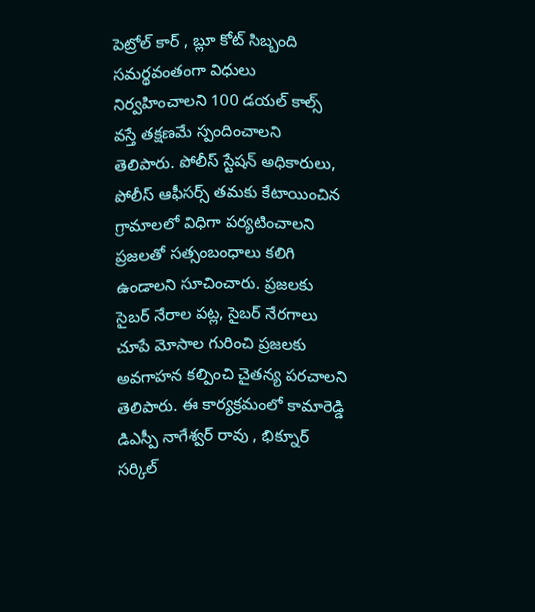పెట్రోల్ కార్ , బ్లూ కోట్ సిబ్బంది సమర్థవంతంగా విధులు నిర్వహించాలని 100 డయల్ కాల్స్ వస్తే తక్షణమే స్పందించాలని తెలిపారు. పోలీస్ స్టేషన్ అధికారులు, పోలీస్ ఆఫీసర్స్ తమకు కేటాయించిన గ్రామాలలో విధిగా పర్యటించాలని ప్రజలతో సత్సంబంధాలు కలిగి ఉండాలని సూచించారు. ప్రజలకు సైబర్ నేరాల పట్ల, సైబర్ నేరగాలు చూపే మోసాల గురించి ప్రజలకు అవగాహన కల్పించి చైతన్య పరచాలని తెలిపారు. ఈ కార్యక్రమంలో కామారెడ్డి డిఎస్పీ నాగేశ్వర్ రావు , భిక్నూర్ సర్కిల్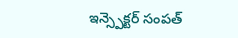ఇన్స్పెక్టర్ సంపత్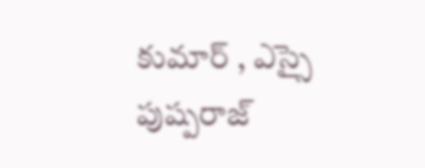కుమార్ , ఎస్సై పుష్పరాజ్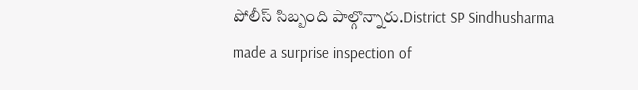పోలీస్ సిబ్బంది పాల్గొన్నారు.District SP Sindhusharma made a surprise inspection of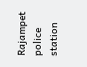Rajampet police station